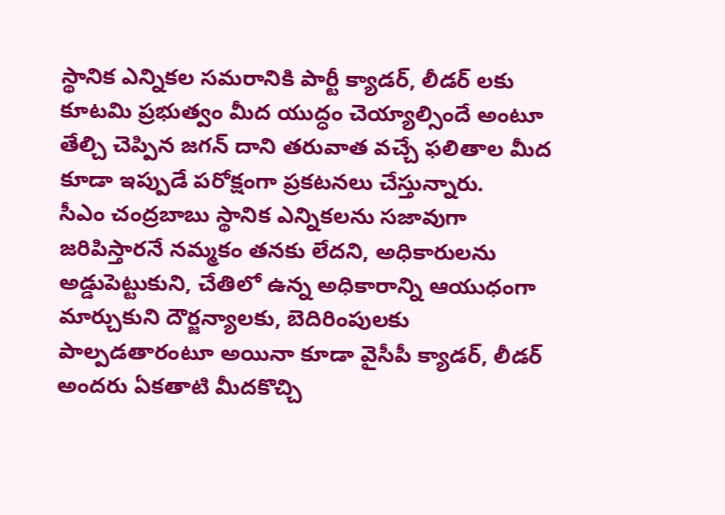స్థానిక ఎన్నికల సమరానికి పార్టీ క్యాడర్, లీడర్ లకు కూటమి ప్రభుత్వం మీద యుద్ధం చెయ్యాల్సిందే అంటూ తేల్చి చెప్పిన జగన్ దాని తరువాత వచ్చే ఫలితాల మీద కూడా ఇప్పుడే పరోక్షంగా ప్రకటనలు చేస్తున్నారు.
సీఎం చంద్రబాబు స్థానిక ఎన్నికలను సజావుగా జరిపిస్తారనే నమ్మకం తనకు లేదని, అధికారులను అడ్డుపెట్టుకుని, చేతిలో ఉన్న అధికారాన్ని ఆయుధంగా మార్చుకుని దౌర్జన్యాలకు, బెదిరింపులకు పాల్పడతారంటూ అయినా కూడా వైసీపీ క్యాడర్, లీడర్ అందరు ఏకతాటి మీదకొచ్చి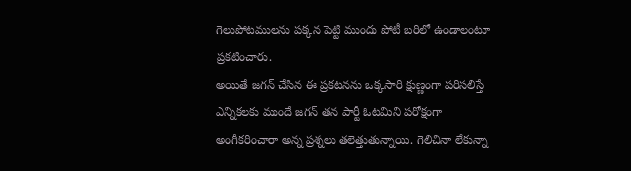గెలుపోటములను పక్కన పెట్టి ముందు పోటీ బరిలో ఉండాలంటూ ప్రకటించారు.
అయితే జగన్ చేసిన ఈ ప్రకటనను ఒక్కసారి క్షుణ్ణంగా పరిసలిస్తే ఎన్నికలకు ముందే జగన్ తన పార్టీ ఓటమిని పరోక్షంగా అంగీకరించారా అన్న ప్రశ్నలు తలెత్తుతున్నాయి. గెలిచినా లేకున్నా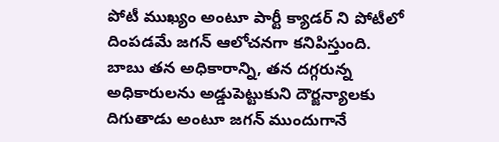పోటీ ముఖ్యం అంటూ పార్టీ క్యాడర్ ని పోటీలో దింపడమే జగన్ ఆలోచనగా కనిపిస్తుంది.
బాబు తన అధికారాన్ని, తన దగ్గరున్న అధికారులను అడ్డుపెట్టుకుని దౌర్జన్యాలకు దిగుతాడు అంటూ జగన్ ముందుగానే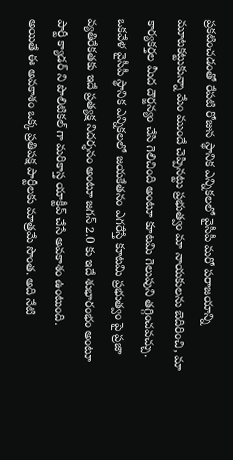ప్రకటించడంతో రేపటి రోజున స్థానిక ఎన్నికలలో వైసీపీ మరో పరాజయాన్ని మూటకట్టుకున్నా మేం ముందే చెప్పినట్టు ప్రభుత్వం మా నాయకులను బెదిరించి, మా కార్యకర్తల మీద దౌర్జన్యం చేసి గెలిచింది అంటూ కూటమి గెలుపుని తగ్గించవచ్చు.
ఒకవేళ వైసీపీ స్థానిక ఎన్నికలలో జయకేతనం ఎగరేస్తే కూటమి ప్రభుత్వం పై ప్రజా వ్యతిరేకతకు ఇదే ప్రత్యక్ష నిదర్శనం అంటూ జగన్ 2.0 కు ఇదే శుభారంభం అంటూ పార్టీ క్యాడర్ ని పొలిటికల్ గా మరికాస్త యాక్టీవ్ చేసే అవకాశం ఉంటుంది.
అయితే ఈ అవకాశం ఒక్క ప్రతిపక్ష పార్టీలకు మాత్రమే సొంత. అది నేటి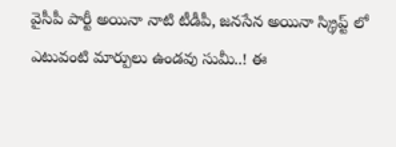వైసీపీ పార్టీ అయినా నాటి టీడీపీ, జనసేన అయినా స్క్రిప్ట్ లో ఎటువంటి మార్పులు ఉండవు సుమీ..! ఈ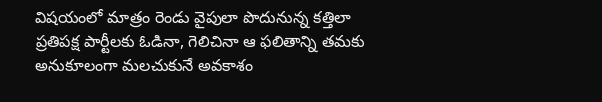విషయంలో మాత్రం రెండు వైపులా పొదునున్న కత్తిలా ప్రతిపక్ష పార్టీలకు ఓడినా, గెలిచినా ఆ ఫలితాన్ని తమకు అనుకూలంగా మలచుకునే అవకాశం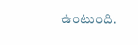ఉంటుంది.